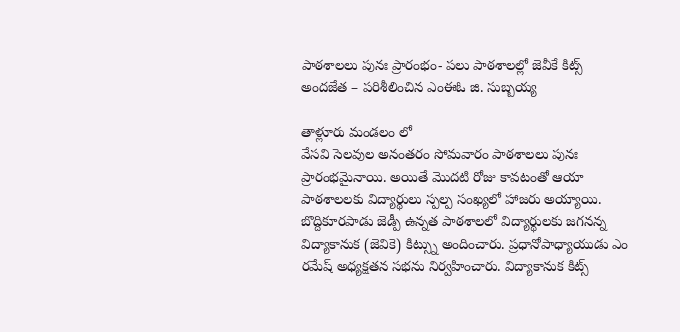పాఠశాలలు పునః ప్రారంభం- పలు పాఠశాలల్లో జెవీకే కిట్స్ అందజేత – పరిశీలించిన ఎంఈఓ జి. సుబ్బయ్య

తాళ్లూరు మండలం లో
వేసవి సెలవుల అనంతరం సోమవారం పాఠశాలలు పునః ప్రారంభమైనాయి. అయితే మొదటి రోజు కావటంతో ఆయా పాఠశాలలకు విద్యార్థులు స్పల్ప సంఖ్యలో హాజరు అయ్యాయి. బొద్దికూరపాడు జెడ్పీ ఉన్నత పాఠశాలలో విద్యార్థులకు జగనన్న విద్యాకానుక (జెవికె) కిట్స్ను అందించారు. ప్రధానోపాధ్యాయుడు ఎం రమేష్ అధ్యక్షతన సభను నిర్వహించారు. విద్యాకానుక కిట్స్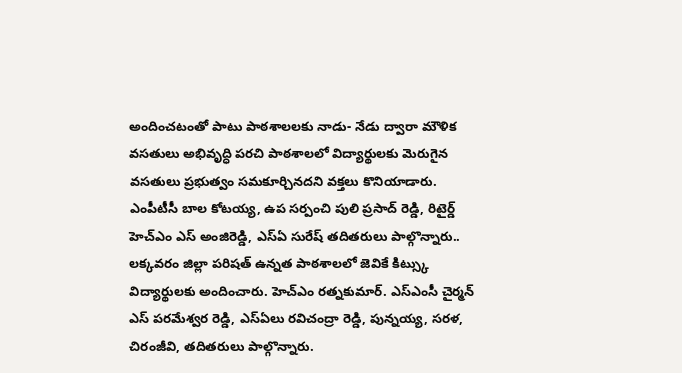అందించటంతో పాటు పాఠశాలలకు నాడు- నేడు ద్వారా మౌళిక వసతులు అభివృద్ధి పరచి పాఠశాలలో విద్యార్థులకు మెరుగైన వసతులు ప్రభుత్వం సమకూర్చినదని వక్తలు కొనియాడారు. ఎంపీటీసీ బాల కోటయ్య, ఉప సర్పంచి పులి ప్రసాద్ రెడ్డి, రిటైర్డ్ హెచ్ఎం ఎస్ అంజిరెడ్డి, ఎస్ఏ సురేష్ తదితరులు పాల్గొన్నారు..
లక్కవరం జిల్లా పరిషత్ ఉన్నత పాఠశాలలో జెవికే కిట్స్కు విద్యార్థులకు అందించారు. హెచ్ఎం రత్నకుమార్. ఎస్ఎంసీ చైర్మన్ ఎస్ పరమేశ్వర రెడ్డి, ఎస్ఏలు రవిచంద్రా రెడ్డి, పున్నయ్య, సరళ, చిరంజీవి, తదితరులు పాల్గొన్నారు.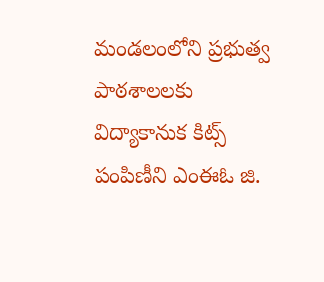మండలంలోని ప్రభుత్వ పాఠశాలలకు విద్యాకానుక కిట్స్ పంపిణీని ఎంఈఓ జి.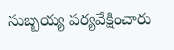సుబ్బయ్య పర్యవేక్షించారు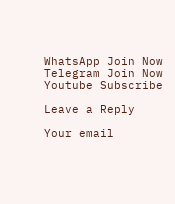WhatsApp Join Now
Telegram Join Now
Youtube Subscribe

Leave a Reply

Your email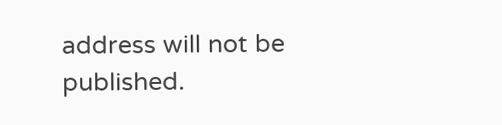address will not be published.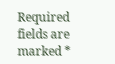Required fields are marked *